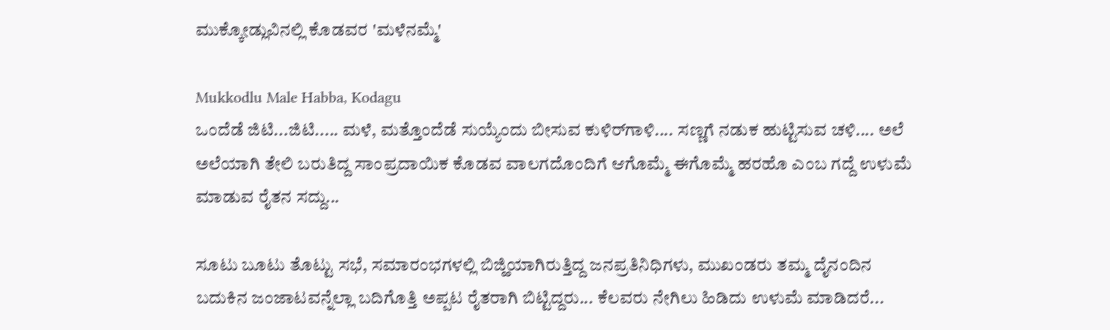ಮುಕ್ಕೋಡ್ಲುವಿನಲ್ಲಿ ಕೊಡವರ 'ಮಳೆನಮ್ಮೆ'

Mukkodlu Male Habba, Kodagu
ಒಂದೆಡೆ ಜಿಟಿ...ಜಿಟಿ..... ಮಳೆ, ಮತ್ತೊಂದೆಡೆ ಸುಯ್ಯೆಂದು ಬೀಸುವ ಕುಳಿರ್‌ಗಾಳಿ.... ಸಣ್ಣಗೆ ನಡುಕ ಹುಟ್ಟಿಸುವ ಚಳಿ.... ಅಲೆ ಅಲೆಯಾಗಿ ತೇಲಿ ಬರುತಿದ್ದ ಸಾಂಪ್ರದಾಯಿಕ ಕೊಡವ ವಾಲಗದೊಂದಿಗೆ ಆಗೊಮ್ಮೆ ಈಗೊಮ್ಮೆ ಹರಹೊ ಎಂಬ ಗದ್ದೆ ಉಳುಮೆ ಮಾಡುವ ರೈತನ ಸದ್ದು...

ಸೂಟು ಬೂಟು ತೊಟ್ಟು ಸಭೆ, ಸಮಾರಂಭಗಳಲ್ಲಿ ಬಿಜ್ಹಿಯಾಗಿರುತ್ತಿದ್ದ ಜನಪ್ರತಿನಿಧಿಗಳು, ಮುಖಂಡರು ತಮ್ಮ ದೈನಂದಿನ ಬದುಕಿನ ಜಂಜಾಟವನ್ನೆಲ್ಲಾ ಬದಿಗೊತ್ತಿ ಅಪ್ಪಟ ರೈತರಾಗಿ ಬಿಟ್ಟಿದ್ದರು... ಕೆಲವರು ನೇಗಿಲು ಹಿಡಿದು ಉಳುಮೆ ಮಾಡಿದರೆ...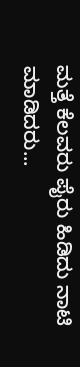ಮತ್ತೆ ಕೆಲವರು ಪೈರು ಹಿಡಿದು ನಾಟಿ ಮಾಡಿದರು...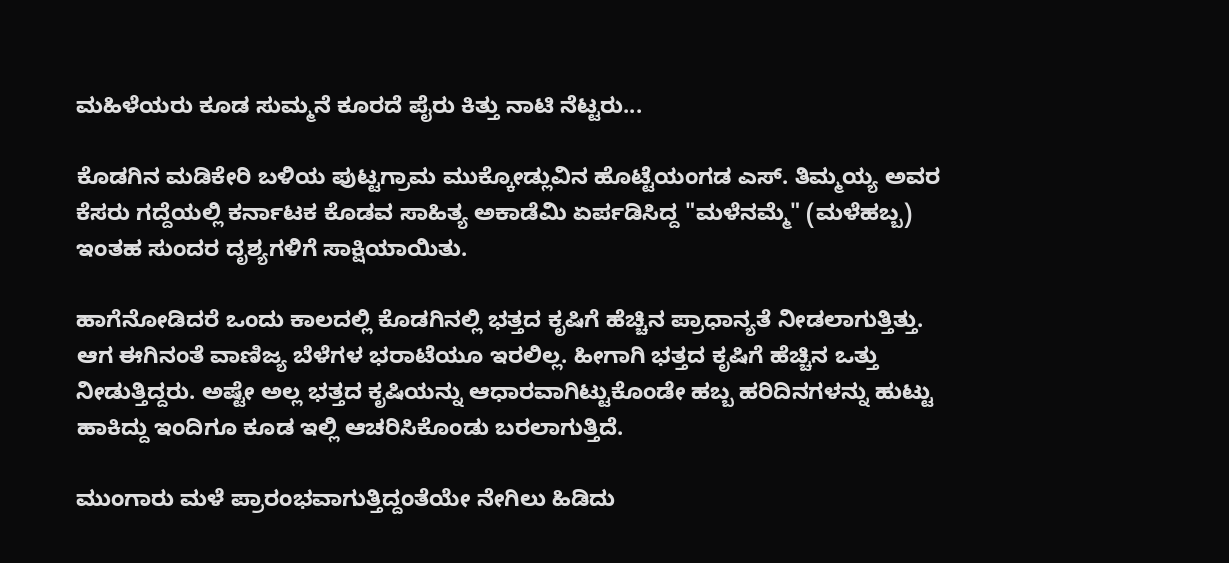ಮಹಿಳೆಯರು ಕೂಡ ಸುಮ್ಮನೆ ಕೂರದೆ ಪೈರು ಕಿತ್ತು ನಾಟಿ ನೆಟ್ಟರು...

ಕೊಡಗಿನ ಮಡಿಕೇರಿ ಬಳಿಯ ಪುಟ್ಟಗ್ರಾಮ ಮುಕ್ಕೋಡ್ಲುವಿನ ಹೊಟ್ಟೆಯಂಗಡ ಎಸ್. ತಿಮ್ಮಯ್ಯ ಅವರ ಕೆಸರು ಗದ್ದೆಯಲ್ಲಿ ಕರ್ನಾಟಕ ಕೊಡವ ಸಾಹಿತ್ಯ ಅಕಾಡೆಮಿ ಏರ್ಪಡಿಸಿದ್ದ "ಮಳೆನಮ್ಮೆ" (ಮಳೆಹಬ್ಬ) ಇಂತಹ ಸುಂದರ ದೃಶ್ಯಗಳಿಗೆ ಸಾಕ್ಷಿಯಾಯಿತು.

ಹಾಗೆನೋಡಿದರೆ ಒಂದು ಕಾಲದಲ್ಲಿ ಕೊಡಗಿನಲ್ಲಿ ಭತ್ತದ ಕೃಷಿಗೆ ಹೆಚ್ಚಿನ ಪ್ರಾಧಾನ್ಯತೆ ನೀಡಲಾಗುತ್ತಿತ್ತು. ಆಗ ಈಗಿನಂತೆ ವಾಣಿಜ್ಯ ಬೆಳೆಗಳ ಭರಾಟೆಯೂ ಇರಲಿಲ್ಲ. ಹೀಗಾಗಿ ಭತ್ತದ ಕೃಷಿಗೆ ಹೆಚ್ಚಿನ ಒತ್ತು ನೀಡುತ್ತಿದ್ದರು. ಅಷ್ಟೇ ಅಲ್ಲ ಭತ್ತದ ಕೃಷಿಯನ್ನು ಆಧಾರವಾಗಿಟ್ಟುಕೊಂಡೇ ಹಬ್ಬ ಹರಿದಿನಗಳನ್ನು ಹುಟ್ಟು ಹಾಕಿದ್ದು ಇಂದಿಗೂ ಕೂಡ ಇಲ್ಲಿ ಆಚರಿಸಿಕೊಂಡು ಬರಲಾಗುತ್ತಿದೆ.

ಮುಂಗಾರು ಮಳೆ ಪ್ರಾರಂಭವಾಗುತ್ತಿದ್ದಂತೆಯೇ ನೇಗಿಲು ಹಿಡಿದು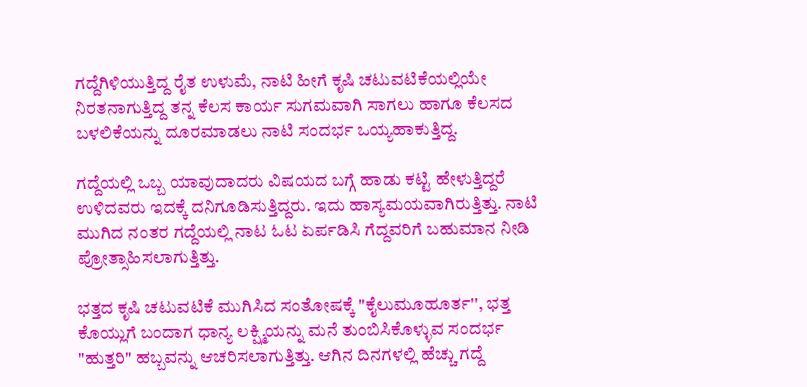ಗದ್ದೆಗಿಳಿಯುತ್ತಿದ್ದ ರೈತ ಉಳುಮೆ, ನಾಟಿ ಹೀಗೆ ಕೃಷಿ ಚಟುವಟಿಕೆಯಲ್ಲಿಯೇ ನಿರತನಾಗುತ್ತಿದ್ದ ತನ್ನ ಕೆಲಸ ಕಾರ್ಯ ಸುಗಮವಾಗಿ ಸಾಗಲು ಹಾಗೂ ಕೆಲಸದ ಬಳಲಿಕೆಯನ್ನು ದೂರಮಾಡಲು ನಾಟಿ ಸಂದರ್ಭ ಒಯ್ಯಹಾಕುತ್ತಿದ್ದ.

ಗದ್ದೆಯಲ್ಲಿ ಒಬ್ಬ ಯಾವುದಾದರು ವಿಷಯದ ಬಗ್ಗೆ ಹಾಡು ಕಟ್ಟಿ ಹೇಳುತ್ತಿದ್ದರೆ ಉಳಿದವರು ಇದಕ್ಕೆ ದನಿಗೂಡಿಸುತ್ತಿದ್ದರು. ಇದು ಹಾಸ್ಯಮಯವಾಗಿರುತ್ತಿತ್ತು. ನಾಟಿ ಮುಗಿದ ನಂತರ ಗದ್ದೆಯಲ್ಲಿ ನಾಟ ಓಟ ಏರ್ಪಡಿಸಿ ಗೆದ್ದವರಿಗೆ ಬಹುಮಾನ ನೀಡಿ ಪ್ರೋತ್ಸಾಹಿಸಲಾಗುತ್ತಿತ್ತು.

ಭತ್ತದ ಕೃಷಿ ಚಟುವಟಿಕೆ ಮುಗಿಸಿದ ಸಂತೋಷಕ್ಕೆ "ಕೈಲುಮೂಹೂರ್ತ'', ಭತ್ತ ಕೊಯ್ಲುಗೆ ಬಂದಾಗ ಧಾನ್ಯ ಲಕ್ಷ್ಮಿಯನ್ನು ಮನೆ ತುಂಬಿಸಿಕೊಳ್ಳುವ ಸಂದರ್ಭ "ಹುತ್ತರಿ" ಹಬ್ಬವನ್ನು ಆಚರಿಸಲಾಗುತ್ತಿತ್ತು. ಆಗಿನ ದಿನಗಳಲ್ಲಿ ಹೆಚ್ಚು ಗದ್ದೆ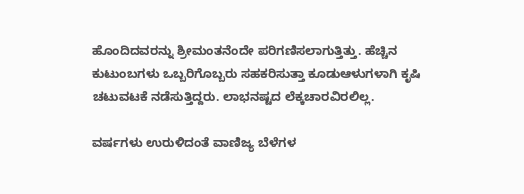ಹೊಂದಿದವರನ್ನು ಶ್ರೀಮಂತನೆಂದೇ ಪರಿಗಣಿಸಲಾಗುತ್ತಿತ್ತು. ಹೆಚ್ಚಿನ ಕುಟುಂಬಗಳು ಒಬ್ಬರಿಗೊಬ್ಬರು ಸಹಕರಿಸುತ್ತಾ ಕೂಡುಆಳುಗಳಾಗಿ ಕೃಷಿ ಚಟುವಟಕೆ ನಡೆಸುತ್ತಿದ್ದರು. ಲಾಭನಷ್ಟದ ಲೆಕ್ಕಚಾರವಿರಲಿಲ್ಲ.

ವರ್ಷಗಳು ಉರುಳಿದಂತೆ ವಾಣಿಜ್ಯ ಬೆಳೆಗಳ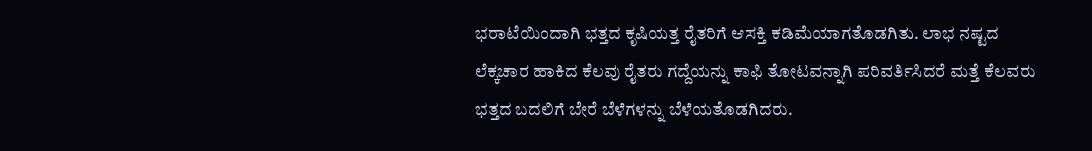ಭರಾಟೆಯಿಂದಾಗಿ ಭತ್ತದ ಕೃಷಿಯತ್ತ ರೈತರಿಗೆ ಆಸಕ್ತಿ ಕಡಿಮೆಯಾಗತೊಡಗಿತು. ಲಾಭ ನಷ್ಟದ ಲೆಕ್ಕಚಾರ ಹಾಕಿದ ಕೆಲವು ರೈತರು ಗದ್ದೆಯನ್ನು ಕಾಫಿ ತೋಟವನ್ನಾಗಿ ಪರಿವರ್ತಿಸಿದರೆ ಮತ್ತೆ ಕೆಲವರು ಭತ್ತದ ಬದಲಿಗೆ ಬೇರೆ ಬೆಳೆಗಳನ್ನು ಬೆಳೆಯತೊಡಗಿದರು.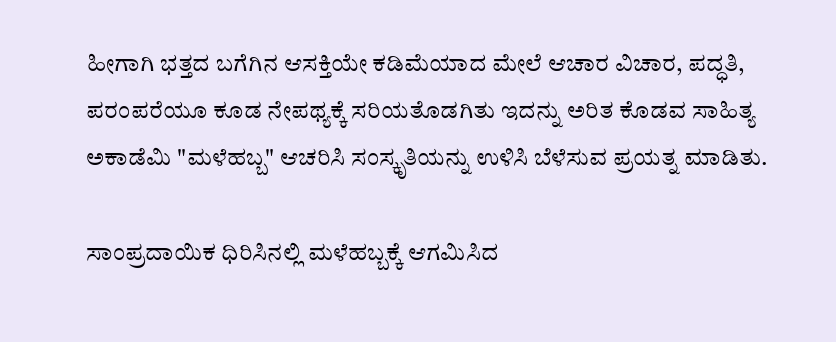ಹೀಗಾಗಿ ಭತ್ತದ ಬಗೆಗಿನ ಆಸಕ್ತಿಯೇ ಕಡಿಮೆಯಾದ ಮೇಲೆ ಆಚಾರ ವಿಚಾರ, ಪದ್ಧತಿ, ಪರಂಪರೆಯೂ ಕೂಡ ನೇಪಥ್ಯಕ್ಕೆ ಸರಿಯತೊಡಗಿತು ಇದನ್ನು ಅರಿತ ಕೊಡವ ಸಾಹಿತ್ಯ ಅಕಾಡೆಮಿ "ಮಳೆಹಬ್ಬ" ಆಚರಿಸಿ ಸಂಸ್ಕೃತಿಯನ್ನು ಉಳಿಸಿ ಬೆಳೆಸುವ ಪ್ರಯತ್ನ ಮಾಡಿತು.

ಸಾಂಪ್ರದಾಯಿಕ ಧಿರಿಸಿನಲ್ಲಿ ಮಳೆಹಬ್ಬಕ್ಕೆ ಆಗಮಿಸಿದ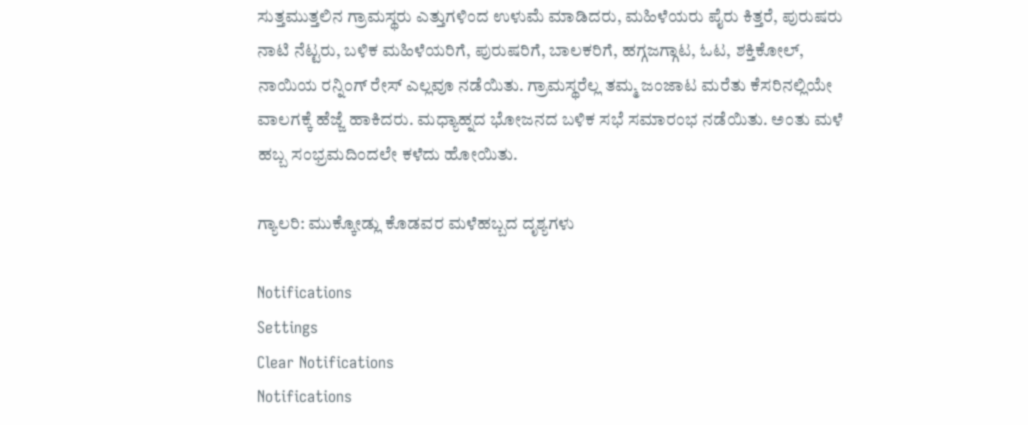ಸುತ್ತಮುತ್ತಲಿನ ಗ್ರಾಮಸ್ಥರು ಎತ್ತುಗಳಿಂದ ಉಳುಮೆ ಮಾಡಿದರು, ಮಹಿಳೆಯರು ಪೈರು ಕಿತ್ತರೆ, ಪುರುಷರು ನಾಟಿ ನೆಟ್ಟರು, ಬಳಿಕ ಮಹಿಳೆಯರಿಗೆ, ಪುರುಷರಿಗೆ, ಬಾಲಕರಿಗೆ, ಹಗ್ಗಜಗ್ಗಾಟ, ಓಟ, ಶಕ್ತಿಕೋಲ್, ನಾಯಿಯ ರನ್ನಿಂಗ್ ರೇಸ್ ಎಲ್ಲವೂ ನಡೆಯಿತು. ಗ್ರಾಮಸ್ಥರೆಲ್ಲ ತಮ್ಮ ಜಂಜಾಟ ಮರೆತು ಕೆಸರಿನಲ್ಲಿಯೇ ವಾಲಗಕ್ಕೆ ಹೆಜ್ಜೆ ಹಾಕಿದರು. ಮಧ್ಯಾಹ್ನದ ಭೋಜನದ ಬಳಿಕ ಸಭೆ ಸಮಾರಂಭ ನಡೆಯಿತು. ಅಂತು ಮಳೆ ಹಬ್ಬ ಸಂಭ್ರಮದಿಂದಲೇ ಕಳೆದು ಹೋಯಿತು.

ಗ್ಯಾಲರಿ: ಮುಕ್ಕೋಡ್ಲು ಕೊಡವರ ಮಳೆಹಬ್ಬದ ದೃಶ್ಯಗಳು

Notifications
Settings
Clear Notifications
Notifications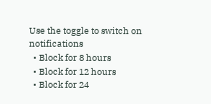Use the toggle to switch on notifications
  • Block for 8 hours
  • Block for 12 hours
  • Block for 24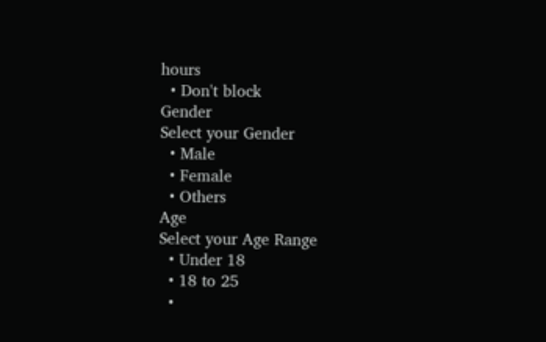hours
  • Don't block
Gender
Select your Gender
  • Male
  • Female
  • Others
Age
Select your Age Range
  • Under 18
  • 18 to 25
  •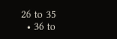26 to 35
  • 36 to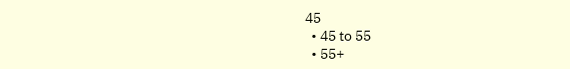45
  • 45 to 55
  • 55+